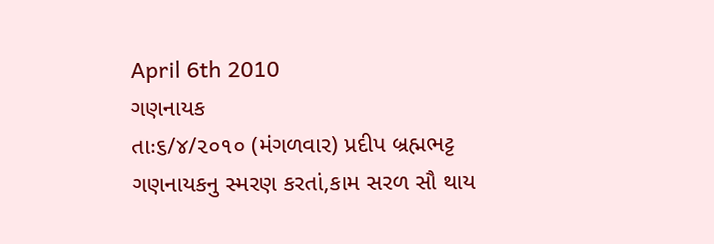April 6th 2010
ગણનાયક
તાઃ૬/૪/૨૦૧૦ (મંગળવાર) પ્રદીપ બ્રહ્મભટ્ટ
ગણનાયકનુ સ્મરણ કરતાં,કામ સરળ સૌ થાય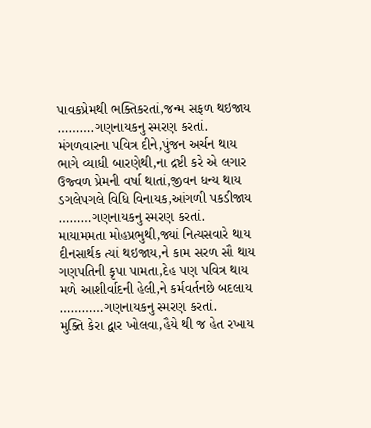પાવકપ્રેમથી ભક્તિકરતાં,જન્મ સફળ થઇજાય
……….ગણનાયકનુ સ્મરણ કરતાં.
મંગળવારના પવિત્ર દીને,પુંજન અર્ચન થાય
ભાગે વ્યાધી બારણેથી,ના દ્રષ્ટી કરે એ લગાર
ઉજ્વળ પ્રેમની વર્ષા થાતાં,જીવન ધન્ય થાય
ડગલેપગલે વિધિ વિનાયક,આંગળી પકડીજાય
………ગણનાયકનુ સ્મરણ કરતાં.
માયામમતા મોહપ્રભુથી,જ્યાં નિત્યસવારે થાય
દીનસાર્થક ત્યાં થઇજાય,ને કામ સરળ સૌ થાય
ગણપતિની કૃપા પામતા,દેહ પણ પવિત્ર થાય
મળે આશીર્વાદની હેલી,ને કર્મવર્તનછે બદલાય
…………ગણનાયકનુ સ્મરણ કરતાં.
મુક્તિ કેરા દ્વાર ખોલવા,હૈયે થી જ હેત રખાય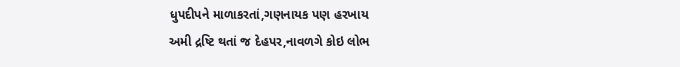ધુપદીપને માળાકરતાં,ગણનાયક પણ હરખાય
અમી દ્રષ્ટિ થતાં જ દેહપર,નાવળગે કોઇ લોભ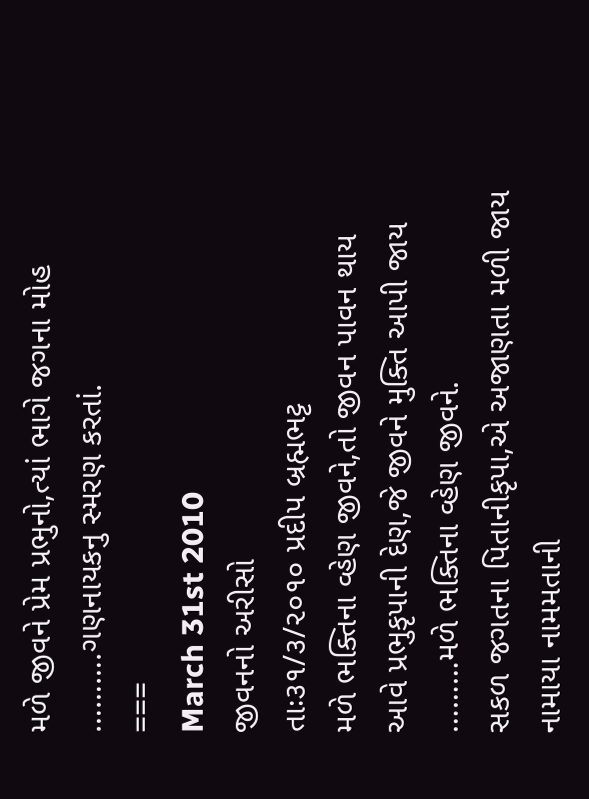મળે જીવને પ્રેમ પ્રભુનો,ત્યાં ભાગે જગના મોહ
……….ગણનાયકનુ સ્મરણ કરતાં.
===
March 31st 2010
જીવનનો અરીસો
તાઃ૩૧/૩/૨૦૧૦ પ્રદીપ બ્રહ્મભટ્ટ
મળે ભક્તિના વ્હેણ જીવને,તો જીવન પાવન થાય
આવે પ્રભુકૃપાની દેણ,જે જીવને મુક્તિ આપી જાય
………મળે ભક્તિના વ્હેણ જીવને.
સકળ જગતના પિતાનીકૃપા,એ અજાણતા મળી જાય
નામાયા નામમતાની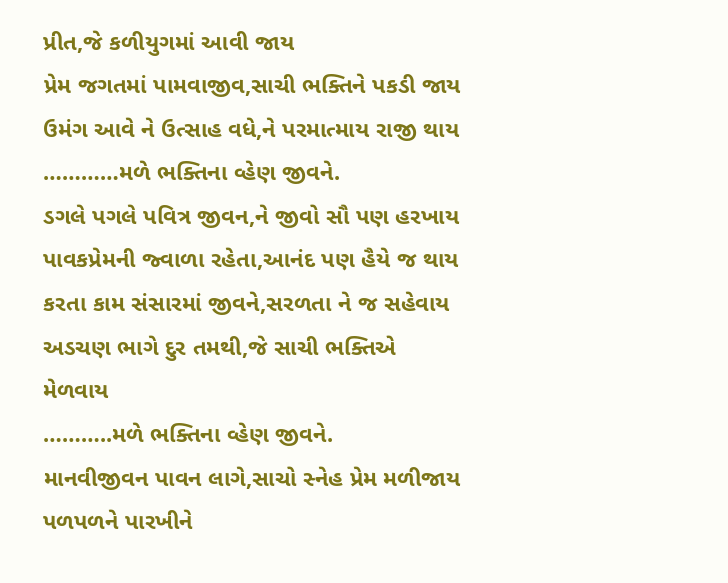પ્રીત,જે કળીયુગમાં આવી જાય
પ્રેમ જગતમાં પામવાજીવ,સાચી ભક્તિને પકડી જાય
ઉમંગ આવે ને ઉત્સાહ વધે,ને પરમાત્માય રાજી થાય
…………મળે ભક્તિના વ્હેણ જીવને.
ડગલે પગલે પવિત્ર જીવન,ને જીવો સૌ પણ હરખાય
પાવકપ્રેમની જ્વાળા રહેતા,આનંદ પણ હૈયે જ થાય
કરતા કામ સંસારમાં જીવને,સરળતા ને જ સહેવાય
અડચણ ભાગે દુર તમથી,જે સાચી ભક્તિએ મેળવાય
………..મળે ભક્તિના વ્હેણ જીવને.
માનવીજીવન પાવન લાગે,સાચો સ્નેહ પ્રેમ મળીજાય
પળપળને પારખીને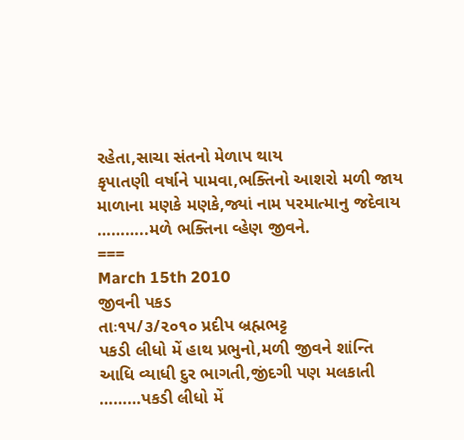રહેતા,સાચા સંતનો મેળાપ થાય
કૃપાતણી વર્ષાને પામવા,ભક્તિનો આશરો મળી જાય
માળાના મણકે મણકે,જ્યાં નામ પરમાત્માનુ જદેવાય
………..મળે ભક્તિના વ્હેણ જીવને.
===
March 15th 2010
જીવની પકડ
તાઃ૧૫/૩/૨૦૧૦ પ્રદીપ બ્રહ્મભટ્ટ
પકડી લીધો મેં હાથ પ્રભુનો,મળી જીવને શાંન્તિ
આધિ વ્યાધી દુર ભાગતી,જીંદગી પણ મલકાતી
………પકડી લીધો મેં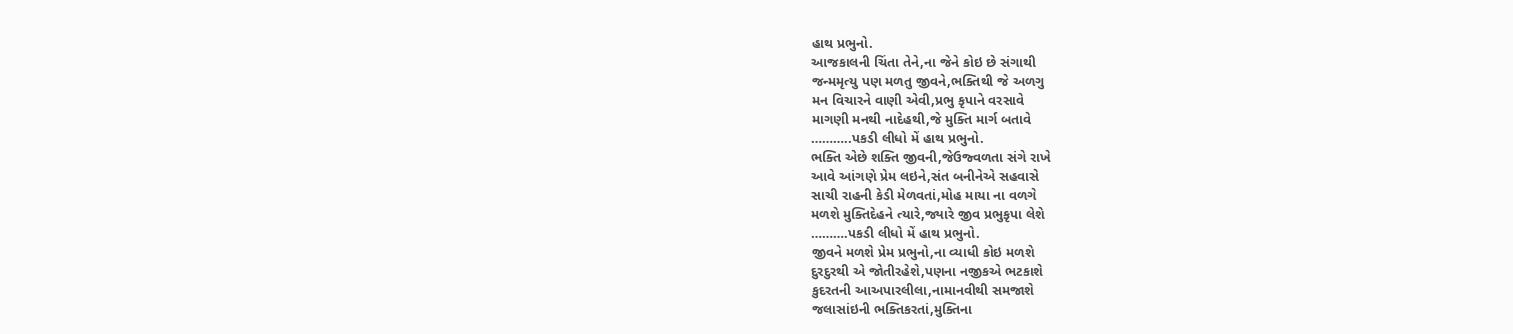હાથ પ્રભુનો.
આજકાલની ચિંતા તેને,ના જેને કોઇ છે સંગાથી
જન્મમૃત્યુ પણ મળતુ જીવને,ભક્તિથી જે અળગુ
મન વિચારને વાણી એવી,પ્રભુ કૃપાને વરસાવે
માગણી મનથી નાદેહથી,જે મુક્તિ માર્ગ બતાવે
………..પકડી લીધો મેં હાથ પ્રભુનો.
ભક્તિ એછે શક્તિ જીવની,જેઉજ્વળતા સંગે રાખે
આવે આંગણે પ્રેમ લઇને,સંત બનીનેએ સહવાસે
સાચી રાહની કેડી મેળવતાં,મોહ માયા ના વળગે
મળશે મુક્તિદેહને ત્યારે,જ્યારે જીવ પ્રભુકૃપા લેશે
……….પકડી લીધો મેં હાથ પ્રભુનો.
જીવને મળશે પ્રેમ પ્રભુનો,ના વ્યાધી કોઇ મળશે
દુરદુરથી એ જોતીરહેશે,પણના નજીકએ ભટકાશે
કુદરતની આઅપારલીલા,નામાનવીથી સમજાશે
જલાસાંઇની ભક્તિકરતાં,મુક્તિના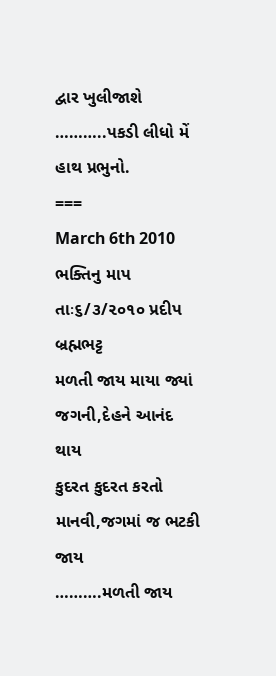દ્વાર ખુલીજાશે
………..પકડી લીધો મેં હાથ પ્રભુનો.
===
March 6th 2010
ભક્તિનુ માપ
તાઃ૬/૩/૨૦૧૦ પ્રદીપ બ્રહ્મભટ્ટ
મળતી જાય માયા જ્યાં જગની,દેહને આનંદ થાય
કુદરત કુદરત કરતો માનવી,જગમાં જ ભટકી જાય
……….મળતી જાય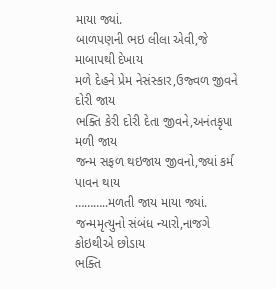માયા જ્યાં.
બાળપણની ભઇ લીલા એવી,જે માબાપથી દેખાય
મળે દેહને પ્રેમ નેસંસ્કાર,ઉજ્વળ જીવને દોરી જાય
ભક્તિ કેરી દોરી દેતા જીવને,અનંતકૃપા મળી જાય
જન્મ સફળ થઇજાય જીવનો,જ્યાં કર્મ પાવન થાય
………..મળતી જાય માયા જ્યાં.
જન્મમૃત્યુનો સંબંધ ન્યારો,નાજગે કોઇથીએ છોડાય
ભક્તિ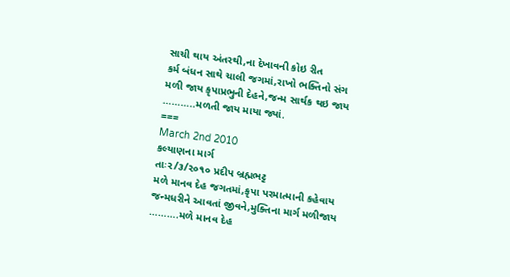સાચી થાય અંતરથી,ના દેખાવની કોઇ રીત
કર્મ બંધન સાથે ચાલી જગમાં,રાખો ભક્તિનો સંગ
મળી જાય કૃપાપ્રભુની દેહને,જન્મ સાર્થક થઇ જાય
………..મળતી જાય માયા જ્યાં.
===
March 2nd 2010
કલ્યાણના માર્ગ
તાઃ૨/૩/૨૦૧૦ પ્રદીપ બ્રહ્મભટ્ટ
મળે માનવ દેહ જગતમાં,કૃપા પરમાત્માની કહેવાય
જન્મધરીને આવતાં જીવને,મુક્તિના માર્ગ મળીજાય
……….મળે માનવ દેહ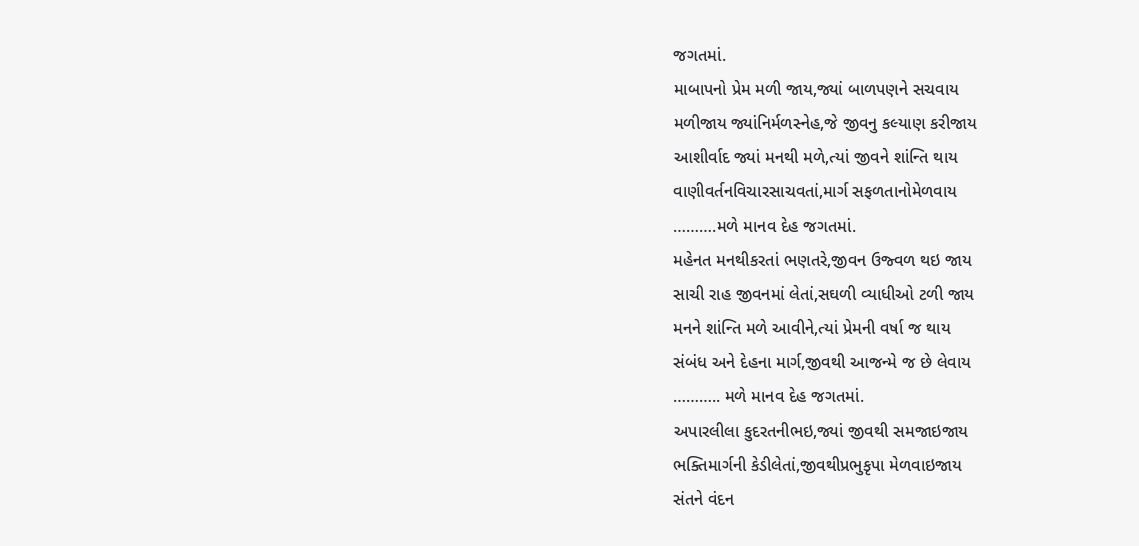જગતમાં.
માબાપનો પ્રેમ મળી જાય,જ્યાં બાળપણને સચવાય
મળીજાય જ્યાંનિર્મળસ્નેહ,જે જીવનુ કલ્યાણ કરીજાય
આશીર્વાદ જ્યાં મનથી મળે,ત્યાં જીવને શાંન્તિ થાય
વાણીવર્તનવિચારસાચવતાં,માર્ગ સફળતાનોમેળવાય
……….મળે માનવ દેહ જગતમાં.
મહેનત મનથીકરતાં ભણતરે,જીવન ઉજ્વળ થઇ જાય
સાચી રાહ જીવનમાં લેતાં,સઘળી વ્યાધીઓ ટળી જાય
મનને શાંન્તિ મળે આવીને,ત્યાં પ્રેમની વર્ષા જ થાય
સંબંધ અને દેહના માર્ગ,જીવથી આજન્મે જ છે લેવાય
……….. મળે માનવ દેહ જગતમાં.
અપારલીલા કુદરતનીભઇ,જ્યાં જીવથી સમજાઇજાય
ભક્તિમાર્ગની કેડીલેતાં,જીવથીપ્રભુકૃપા મેળવાઇજાય
સંતને વંદન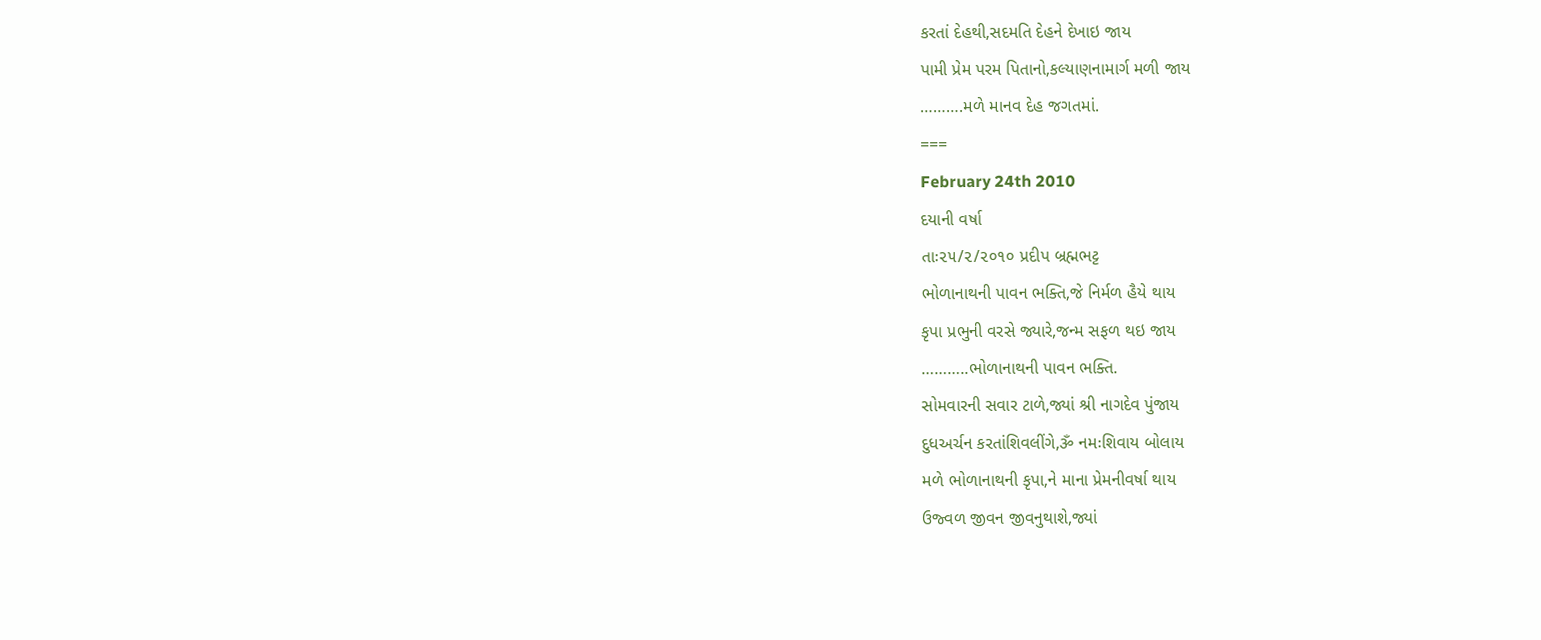કરતાં દેહથી,સદમતિ દેહને દેખાઇ જાય
પામી પ્રેમ પરમ પિતાનો,કલ્યાણનામાર્ગ મળી જાય
……….મળે માનવ દેહ જગતમાં.
===
February 24th 2010
દયાની વર્ષા
તાઃ૨૫/૨/૨૦૧૦ પ્રદીપ બ્રહ્મભટ્ટ
ભોળાનાથની પાવન ભક્તિ,જે નિર્મળ હૈયે થાય
કૃપા પ્રભુની વરસે જ્યારે,જન્મ સફળ થઇ જાય
………..ભોળાનાથની પાવન ભક્તિ.
સોમવારની સવાર ટાળે,જ્યાં શ્રી નાગદેવ પુંજાય
દુધઅર્ચન કરતાંશિવલીંગે,ૐ નમઃશિવાય બોલાય
મળે ભોળાનાથની કૃપા,ને માના પ્રેમનીવર્ષા થાય
ઉજ્વળ જીવન જીવનુથાશે,જ્યાં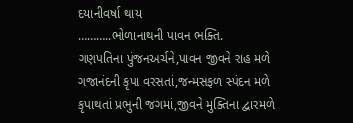દયાનીવર્ષા થાય
………..ભોળાનાથની પાવન ભક્તિ.
ગણપતિના પુંજનઅર્ચને,પાવન જીવને રાહ મળે
ગજાનંદની કૃપા વરસતાં,જન્મસફળ સ્પંદન મળે
કૃપાથતાં પ્રભુની જગમાં,જીવને મુક્તિના દ્વારમળે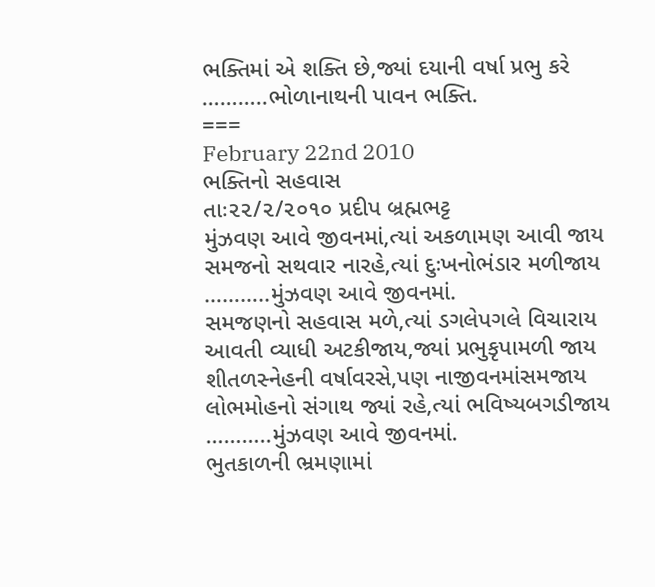ભક્તિમાં એ શક્તિ છે,જ્યાં દયાની વર્ષા પ્રભુ કરે
………..ભોળાનાથની પાવન ભક્તિ.
===
February 22nd 2010
ભક્તિનો સહવાસ
તાઃ૨૨/૨/૨૦૧૦ પ્રદીપ બ્રહ્મભટ્ટ
મુંઝવણ આવે જીવનમાં,ત્યાં અકળામણ આવી જાય
સમજનો સથવાર નારહે,ત્યાં દુઃખનોભંડાર મળીજાય
………..મુંઝવણ આવે જીવનમાં.
સમજણનો સહવાસ મળે,ત્યાં ડગલેપગલે વિચારાય
આવતી વ્યાધી અટકીજાય,જ્યાં પ્રભુકૃપામળી જાય
શીતળસ્નેહની વર્ષાવરસે,પણ નાજીવનમાંસમજાય
લોભમોહનો સંગાથ જ્યાં રહે,ત્યાં ભવિષ્યબગડીજાય
………..મુંઝવણ આવે જીવનમાં.
ભુતકાળની ભ્રમણામાં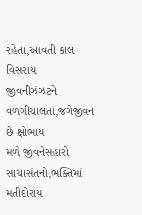રહેતા,આવતી કાલ વિસરાય
જીવનીઝંઝટને વળગીચાલતાં,જગેજીવન છે ક્ષોભાય
મળે જીવનેસહારો સાચાસંતનો,ભક્તિમાં મતીદોરાય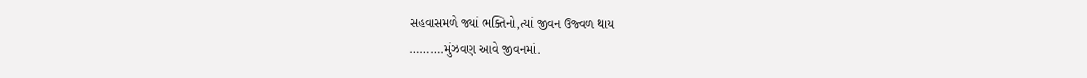સહવાસમળે જ્યાં ભક્તિનો,ત્યાં જીવન ઉજ્વળ થાય
……….મુંઝવણ આવે જીવનમાં.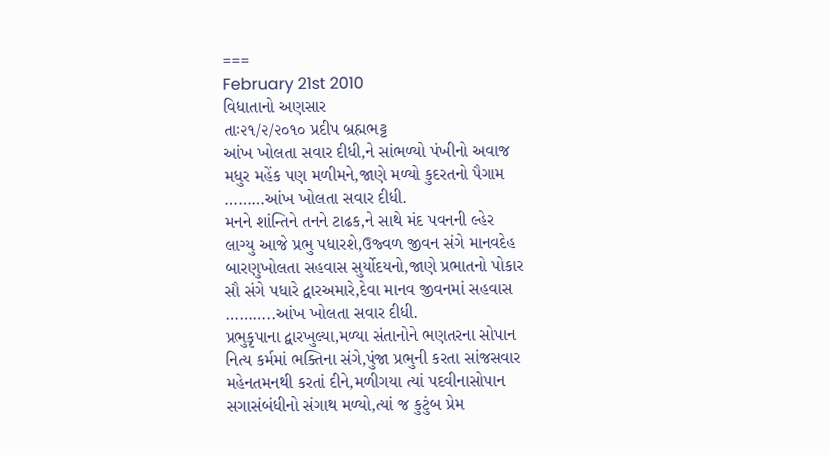===
February 21st 2010
વિધાતાનો અણસાર
તાઃ૨૧/૨/૨૦૧૦ પ્રદીપ બ્રહ્મભટ્ટ
આંખ ખોલતા સવાર દીધી,ને સાંભળ્યો પંખીનો અવાજ
મધુર મહેંક પણ મળીમને,જાણે મળ્યો કુદરતનો પૈગામ
………આંખ ખોલતા સવાર દીધી.
મનને શાંન્તિને તનને ટાઢક,ને સાથે મંદ પવનની લ્હેર
લાગ્યુ આજે પ્રભુ પધારશે,ઉજ્વળ જીવન સંગે માનવદેહ
બારણુખોલતા સહવાસ સુર્યોદયનો,જાણે પ્રભાતનો પોકાર
સૌ સંગે પધારે દ્વારઅમારે,દેવા માનવ જીવનમાં સહવાસ
………..આંખ ખોલતા સવાર દીધી.
પ્રભુકૃપાના દ્વારખુલ્યા,મળ્યા સંતાનોને ભણતરના સોપાન
નિત્ય કર્મમાં ભક્તિના સંગે,પુંજા પ્રભુની કરતા સાંજસવાર
મહેનતમનથી કરતાં દીને,મળીગયા ત્યાં પદવીનાસોપાન
સગાસંબંધીનો સંગાથ મળ્યો,ત્યાં જ કુટુંબ પ્રેમ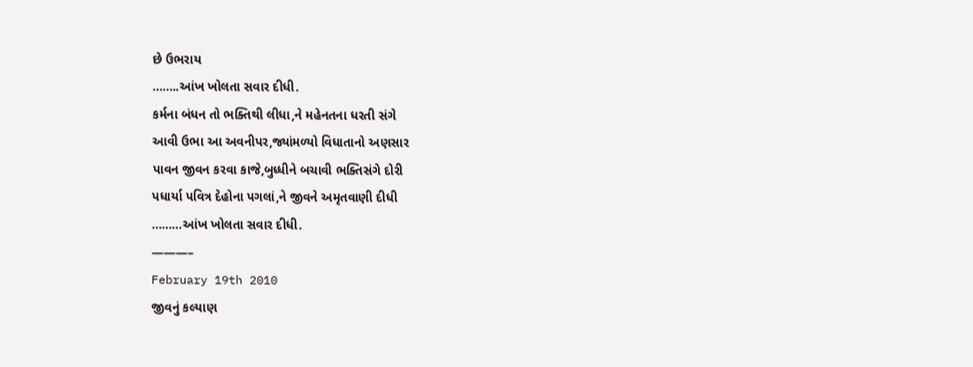છે ઉભરાય
……..આંખ ખોલતા સવાર દીધી.
કર્મના બંધન તો ભક્તિથી લીધા,ને મહેનતના ધરતી સંગે
આવી ઉભા આ અવનીપર,જ્યાંમળ્યો વિધાતાનો અણસાર
પાવન જીવન કરવા કાજે,બુધ્ધીને બચાવી ભક્તિસંગે દોરી
પધાર્યા પવિત્ર દેહોના પગલાં,ને જીવને અમૃતવાણી દીધી
………આંખ ખોલતા સવાર દીધી.
———–
February 19th 2010
જીવનું કલ્યાણ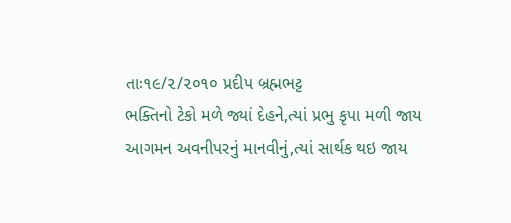તાઃ૧૯/૨/૨૦૧૦ પ્રદીપ બ્રહ્મભટ્ટ
ભક્તિનો ટેકો મળે જ્યાં દેહને,ત્યાં પ્રભુ કૃપા મળી જાય
આગમન અવનીપરનું માનવીનું,ત્યાં સાર્થક થઇ જાય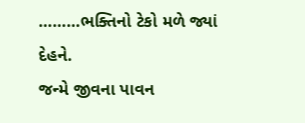………ભક્તિનો ટેકો મળે જ્યાં દેહને.
જન્મે જીવના પાવન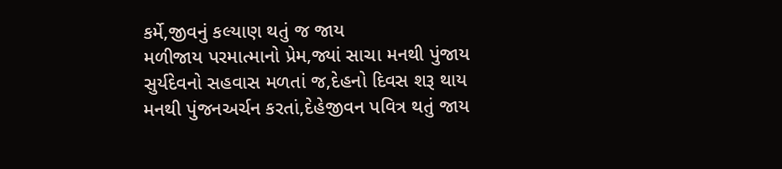કર્મે,જીવનું કલ્યાણ થતું જ જાય
મળીજાય પરમાત્માનો પ્રેમ,જ્યાં સાચા મનથી પુંજાય
સુર્યદેવનો સહવાસ મળતાં જ,દેહનો દિવસ શરૂ થાય
મનથી પુંજનઅર્ચન કરતાં,દેહેજીવન પવિત્ર થતું જાય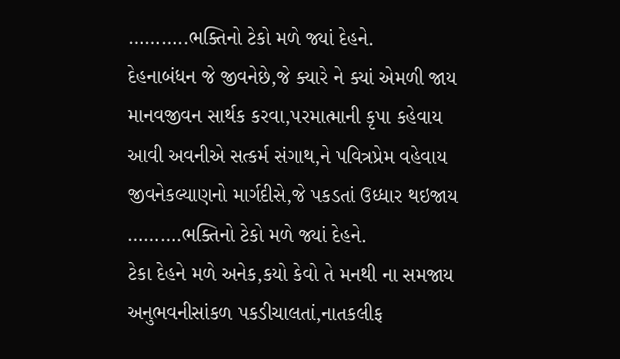………..ભક્તિનો ટેકો મળે જ્યાં દેહને.
દેહનાબંધન જે જીવનેછે,જે ક્યારે ને ક્યાં એમળી જાય
માનવજીવન સાર્થક કરવા,પરમાત્માની કૃપા કહેવાય
આવી અવનીએ સત્કર્મ સંગાથ,ને પવિત્રપ્રેમ વહેવાય
જીવનેકલ્યાણનો માર્ગદીસે,જે પકડતાં ઉધ્ધાર થઇજાય
……….ભક્તિનો ટેકો મળે જ્યાં દેહને.
ટેકા દેહને મળે અનેક,કયો કેવો તે મનથી ના સમજાય
અનુભવનીસાંકળ પકડીચાલતાં,નાતકલીફ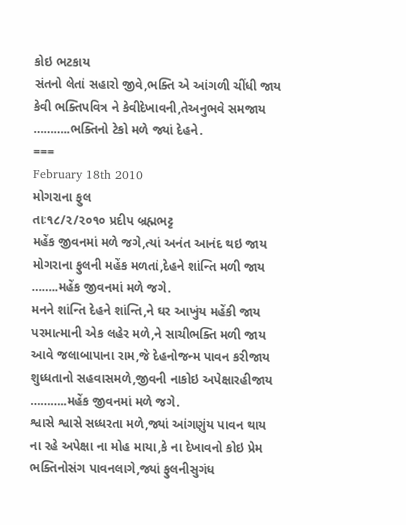કોઇ ભટકાય
સંતનો લેતાં સહારો જીવે,ભક્તિ એ આંગળી ચીંધી જાય
કેવી ભક્તિપવિત્ર ને કેવીદેખાવની,તેઅનુભવે સમજાય
………..ભક્તિનો ટેકો મળે જ્યાં દેહને.
===
February 18th 2010
મોગરાના ફુલ
તાઃ૧૮/૨/૨૦૧૦ પ્રદીપ બ્રહ્મભટ્ટ
મહેંક જીવનમાં મળે જગે,ત્યાં અનંત આનંદ થઇ જાય
મોગરાના ફુલની મહેંક મળતાં,દેહને શાંન્તિ મળી જાય
……..મહેંક જીવનમાં મળે જગે.
મનને શાંન્તિ દેહને શાંન્તિ,ને ઘર આખુંય મહેંકી જાય
પરમાત્માની એક લહેર મળે,ને સાચીભક્તિ મળી જાય
આવે જલાબાપાના રામ,જે દેહનોજન્મ પાવન કરીજાય
શુધ્ધતાનો સહવાસમળે,જીવની નાકોઇ અપેક્ષારહીજાય
………..મહેંક જીવનમાં મળે જગે.
શ્વાસે શ્વાસે સધ્ધરતા મળે,જ્યાં આંગણુંય પાવન થાય
ના રહે અપેક્ષા ના મોહ માયા,કે ના દેખાવનો કોઇ પ્રેમ
ભક્તિનોસંગ પાવનલાગે,જ્યાં ફુલનીસુગંધ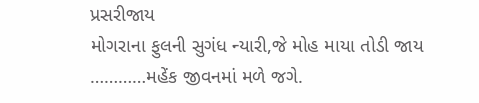પ્રસરીજાય
મોગરાના ફુલની સુગંધ ન્યારી,જે મોહ માયા તોડી જાય
…………મહેંક જીવનમાં મળે જગે.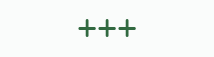+++